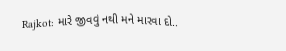Rajkot: મારે જીવવું નથી મને મારવા દો..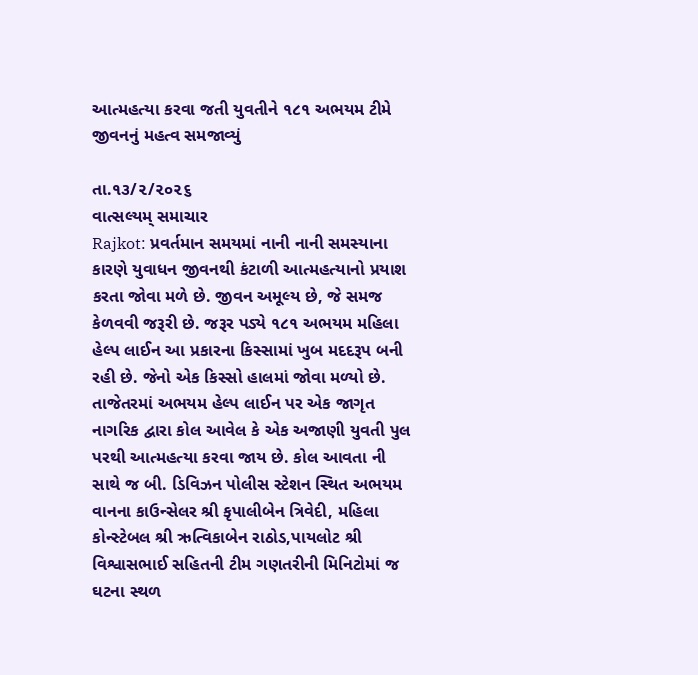આત્મહત્યા કરવા જતી યુવતીને ૧૮૧ અભયમ ટીમે જીવનનું મહત્વ સમજાવ્યું

તા.૧૩/૨/૨૦૨૬
વાત્સલ્યમ્ સમાચાર
Rajkot: પ્રવર્તમાન સમયમાં નાની નાની સમસ્યાના કારણે યુવાધન જીવનથી કંટાળી આત્મહત્યાનો પ્રયાશ કરતા જોવા મળે છે. જીવન અમૂલ્ય છે, જે સમજ કેળવવી જરૂરી છે. જરૂર પડ્યે ૧૮૧ અભયમ મહિલા હેલ્પ લાઈન આ પ્રકારના કિસ્સામાં ખુબ મદદરૂપ બની રહી છે. જેનો એક કિસ્સો હાલમાં જોવા મળ્યો છે.
તાજેતરમાં અભયમ હેલ્પ લાઈન પર એક જાગૃત નાગરિક દ્વારા કોલ આવેલ કે એક અજાણી યુવતી પુલ પરથી આત્મહત્યા કરવા જાય છે. કોલ આવતા ની સાથે જ બી. ડિવિઝન પોલીસ સ્ટેશન સ્થિત અભયમ વાનના કાઉન્સેલર શ્રી કૃપાલીબેન ત્રિવેદી, મહિલા કોન્સ્ટેબલ શ્રી ઋત્વિકાબેન રાઠોડ,પાયલોટ શ્રી વિશ્વાસભાઈ સહિતની ટીમ ગણતરીની મિનિટોમાં જ ઘટના સ્થળ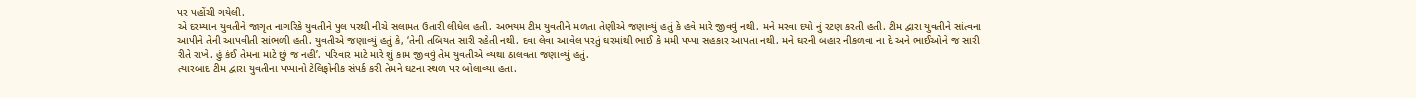પર પહોંચી ગયેલી.
એ દરમ્યાન યુવતીને જાગૃત નાગરિકે યુવતીને પુલ પરથી નીચે સલામત ઉતારી લીધેલ હતી. અભયમ ટીમ યુવતીને મળતા તેણીએ જણાવ્યું હતું કે હવે મારે જીવવું નથી. મને મરવા દયો નું રટણ કરતી હતી. ટીમ દ્વારા યુવતીને સાંત્વના આપીને તેની આપવીતી સાંભળી હતી. યુવતીએ જણાવ્યું હતું કે, ‘તેની તબિયત સારી રહેતી નથી. દવા લેવા આવેલ પરતું ઘરમાંથી ભાઈ કે મમી પપ્પા સહકાર આપતા નથી. મને ઘરની બહાર નીકળવા ના દે અને ભાઈઓને જ સારી રીતે રાખે. હું કંઈ તેમના માટે છું જ નહી’. પરિવાર માટે મારે શું કામ જીવવું તેમ યુવતીએ વ્યથા ઠાલવતા જણાવ્યું હતું.
ત્યારબાદ ટીમ દ્વારા યુવતીના પપ્પાનો ટેલિફોનીક સંપર્ક કરી તેમને ઘટના સ્થળ પર બોલાવ્યા હતા.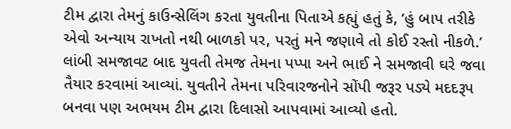ટીમ દ્વારા તેમનું કાઉન્સેલિંગ કરતા યુવતીના પિતાએ કહ્યું હતું કે, ‘હું બાપ તરીકે એવો અન્યાય રાખતો નથી બાળકો પર, પરતું મને જણાવે તો કોઈ રસ્તો નીકળે.’ લાંબી સમજાવટ બાદ યુવતી તેમજ તેમના પપ્પા અને ભાઈ ને સમજાવી ઘરે જવા તૈયાર કરવામાં આવ્યાં. યુવતીને તેમના પરિવારજનોને સોંપી જરૂર પડ્યે મદદરૂપ બનવા પણ અભયમ ટીમ દ્વારા દિલાસો આપવામાં આવ્યો હતો.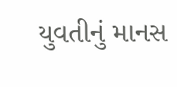યુવતીનું માનસ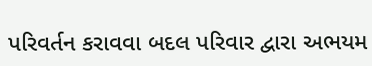પરિવર્તન કરાવવા બદલ પરિવાર દ્વારા અભયમ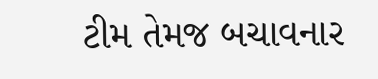ટીમ તેમજ બચાવનાર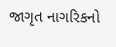જાગૃત નાગરિકનો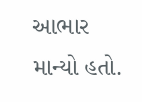આભાર માન્યો હતો.